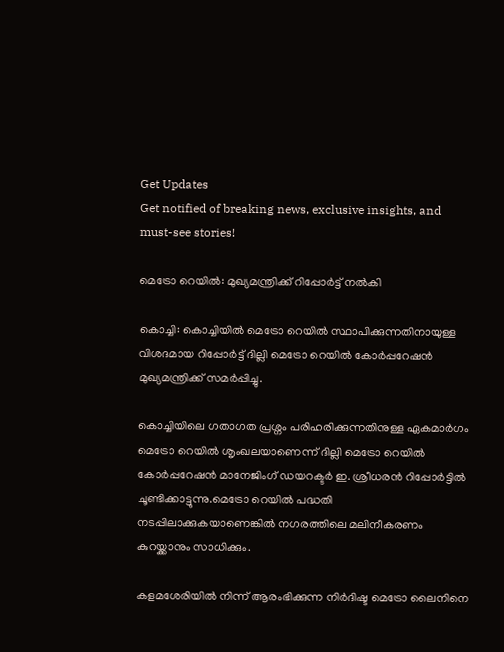Get Updates
Get notified of breaking news, exclusive insights, and must-see stories!

മെട്രോ റെയില്‍: മുഖ്യമന്ത്രിക്ക് റിപ്പോര്‍ട്ട് നല്‍കി

കൊച്ചി: കൊച്ചിയില്‍ മെട്രോ റെയില്‍ സ്ഥാപിക്കുന്നതിനായുള്ള വിശദമായ റിപ്പോര്‍ട്ട് ദില്ലി മെട്രോ റെയില്‍ കോര്‍പ്പറേഷന്‍ മുഖ്യമന്ത്രിക്ക് സമര്‍പ്പിച്ചു.

കൊച്ചിയിലെ ഗതാഗത പ്രശ്നം പരിഹരിക്കുന്നതിനുള്ള ഏകമാര്‍ഗം മെട്രോ റെയില്‍ ശൃംഖലയാണെന്ന് ദില്ലി മെട്രോ റെയില്‍ കോര്‍പ്പറേഷന്‍ മാനേജിംഗ് ഡയറക്ടര്‍ ഇ. ശ്രീധരന്‍ റിപ്പോര്‍ട്ടില്‍ ചൂണ്ടിക്കാട്ടുന്നു.മെട്രോ റെയില്‍ പദ്ധതി നടപ്പിലാക്കുകയാണെങ്കില്‍ നഗരത്തിലെ മലിനീകരണം കുറയ്ക്കാനും സാധിക്കും.

കളമശേരിയില്‍ നിന്ന് ആരംഭിക്കുന്ന നിര്‍ദിഷ്ട മെട്രോ ലൈനിനെ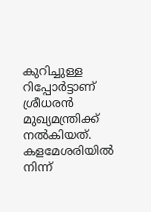കുറിച്ചുള്ള റിപ്പോര്‍ട്ടാണ് ശ്രീധരന്‍ മുഖ്യമന്ത്രിക്ക് നല്‍കിയത്. കളമേശരിയില്‍ നിന്ന്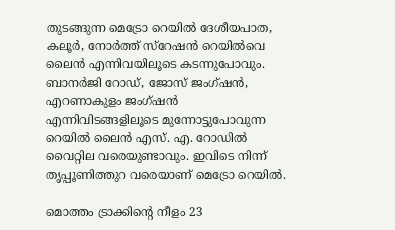തുടങ്ങുന്ന മെട്രോ റെയില്‍ ദേശീയപാത, കലൂര്‍, നോര്‍ത്ത് സ്റേഷന്‍ റെയില്‍വെ ലൈന്‍ എന്നിവയിലൂടെ കടന്നുപോവും. ബാനര്‍ജി റോഡ്, ജോസ് ജംഗ്ഷന്‍, എറണാകുളം ജംഗ്ഷന്‍ എന്നിവിടങ്ങളിലൂടെ മുന്നോട്ടുപോവുന്ന റെയില്‍ ലൈന്‍ എസ്. എ. റോഡില്‍ വൈറ്റില വരെയുണ്ടാവും. ഇവിടെ നിന്ന് തൃപ്പൂണിത്തുറ വരെയാണ് മെട്രോ റെയില്‍.

മൊത്തം ട്രാക്കിന്റെ നീളം 23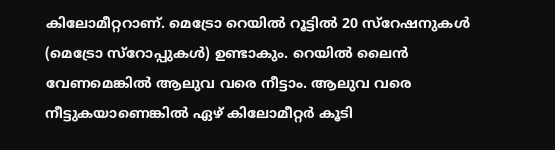കിലോമീറ്ററാണ്. മെട്രോ റെയില്‍ റൂട്ടില്‍ 20 സ്റേഷനുകള്‍ (മെട്രോ സ്റോപ്പുകള്‍) ഉണ്ടാകും. റെയില്‍ ലൈന്‍ വേണമെങ്കില്‍ ആലുവ വരെ നീട്ടാം. ആലുവ വരെ നീട്ടുകയാണെങ്കില്‍ ഏഴ് കിലോമീറ്റര്‍ കൂടി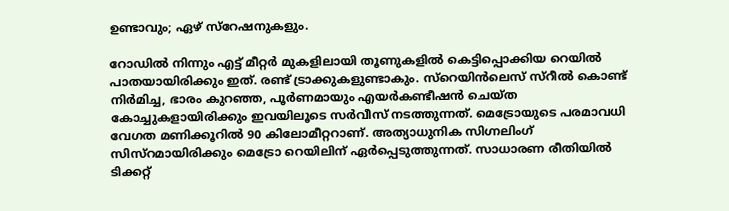ഉണ്ടാവും; ഏഴ് സ്റേഷനുകളും.

റോഡില്‍ നിന്നും എട്ട് മീറ്റര്‍ മുകളിലായി തൂണുകളില്‍ കെട്ടിപ്പൊക്കിയ റെയില്‍ പാതയായിരിക്കും ഇത്. രണ്ട് ട്രാക്കുകളുണ്ടാകും. സ്റെയിന്‍ലെസ് സ്റീല്‍ കൊണ്ട് നിര്‍മിച്ച, ഭാരം കുറഞ്ഞ, പൂര്‍ണമായും എയര്‍കണ്ടീഷന്‍ ചെയ്ത കോച്ചുകളായിരിക്കും ഇവയിലൂടെ സര്‍വീസ് നടത്തുന്നത്. മെട്രോയുടെ പരമാവധി വേഗത മണിക്കൂറില്‍ 90 കിലോമീറ്ററാണ്. അത്യാധുനിക സിഗ്നലിംഗ് സിസ്റമായിരിക്കും മെട്രോ റെയിലിന് ഏര്‍പ്പെടുത്തുന്നത്. സാധാരണ രീതിയില്‍ ടിക്കറ്റ്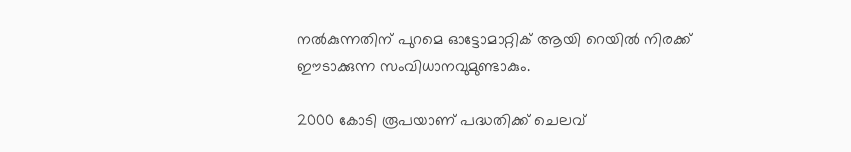നല്‍കുന്നതിന് പുറമെ ഓട്ടോമാറ്റിക് ആയി റെയില്‍ നിരക്ക് ഈടാക്കുന്ന സംവിധാനവുമുണ്ടാകും.

2000 കോടി രൂപയാണ് പദ്ധതിക്ക് ചെലവ്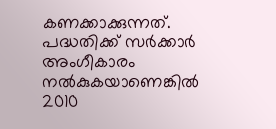കണക്കാക്കുന്നത്. പദ്ധതിക്ക് സര്‍ക്കാര്‍ അംഗീകാരം നല്‍കുകയാണെങ്കില്‍ 2010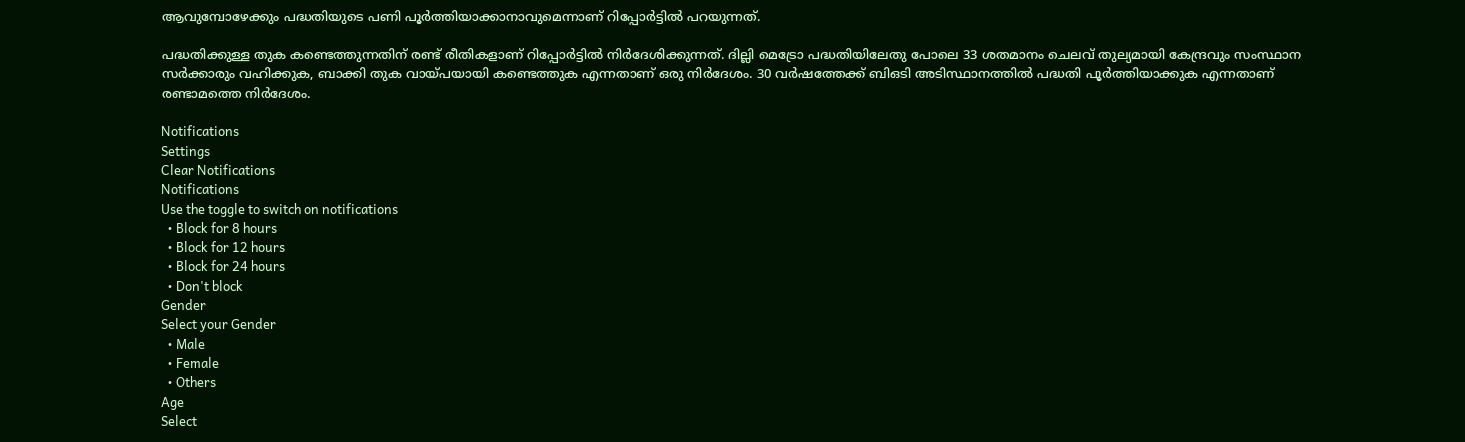ആവുമ്പോഴേക്കും പദ്ധതിയുടെ പണി പൂര്‍ത്തിയാക്കാനാവുമെന്നാണ് റിപ്പോര്‍ട്ടില്‍ പറയുന്നത്.

പദ്ധതിക്കുള്ള തുക കണ്ടെത്തുന്നതിന് രണ്ട് രീതികളാണ് റിപ്പോര്‍ട്ടില്‍ നിര്‍ദേശിക്കുന്നത്. ദില്ലി മെട്രോ പദ്ധതിയിലേതു പോലെ 33 ശതമാനം ചെലവ് തുല്യമായി കേന്ദ്രവും സംസ്ഥാന സര്‍ക്കാരും വഹിക്കുക, ബാക്കി തുക വായ്പയായി കണ്ടെത്തുക എന്നതാണ് ഒരു നിര്‍ദേശം. 30 വര്‍ഷത്തേക്ക് ബിഒടി അടിസ്ഥാനത്തില്‍ പദ്ധതി പൂര്‍ത്തിയാക്കുക എന്നതാണ് രണ്ടാമത്തെ നിര്‍ദേശം.

Notifications
Settings
Clear Notifications
Notifications
Use the toggle to switch on notifications
  • Block for 8 hours
  • Block for 12 hours
  • Block for 24 hours
  • Don't block
Gender
Select your Gender
  • Male
  • Female
  • Others
Age
Select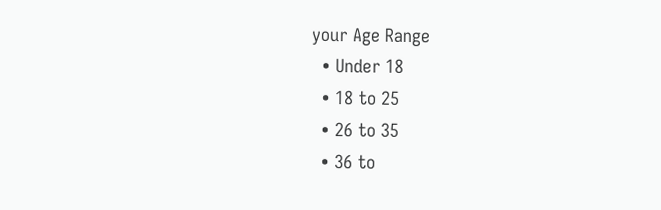your Age Range
  • Under 18
  • 18 to 25
  • 26 to 35
  • 36 to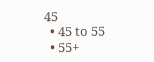45
  • 45 to 55
  • 55+